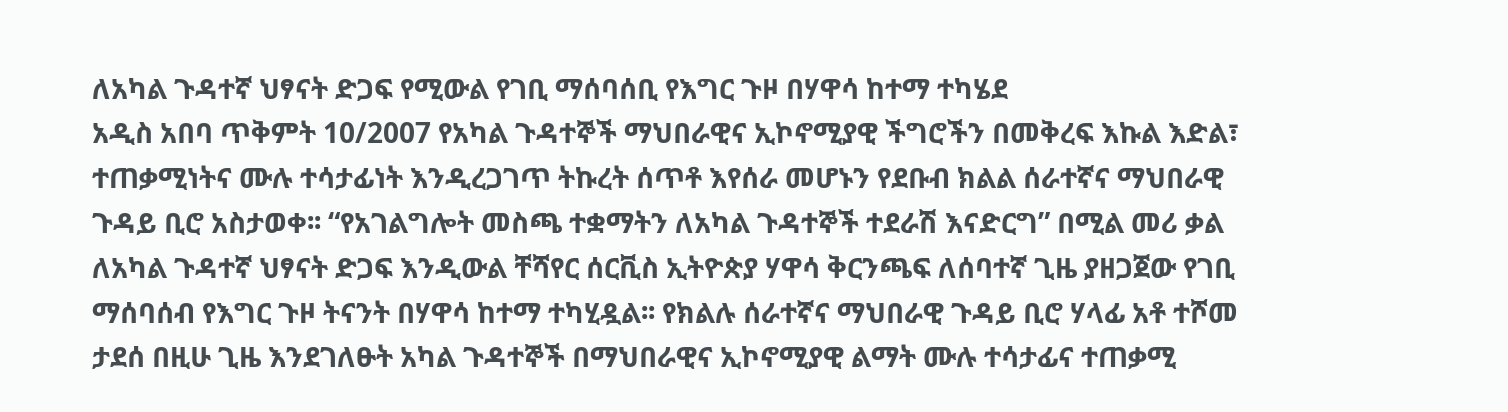ለአካል ጉዳተኛ ህፃናት ድጋፍ የሚውል የገቢ ማሰባሰቢ የእግር ጉዞ በሃዋሳ ከተማ ተካሄደ
አዲስ አበባ ጥቅምት 10/2007 የአካል ጉዳተኞች ማህበራዊና ኢኮኖሚያዊ ችግሮችን በመቅረፍ እኩል እድል፣ ተጠቃሚነትና ሙሉ ተሳታፊነት እንዲረጋገጥ ትኩረት ሰጥቶ እየሰራ መሆኑን የደቡብ ክልል ሰራተኛና ማህበራዊ ጉዳይ ቢሮ አስታወቀ፡፡ “የአገልግሎት መስጫ ተቋማትን ለአካል ጉዳተኞች ተደራሽ እናድርግ” በሚል መሪ ቃል ለአካል ጉዳተኛ ህፃናት ድጋፍ እንዲውል ቸሻየር ሰርቪስ ኢትዮጵያ ሃዋሳ ቅርንጫፍ ለሰባተኛ ጊዜ ያዘጋጀው የገቢ ማሰባሰብ የእግር ጉዞ ትናንት በሃዋሳ ከተማ ተካሂዷል፡፡ የክልሉ ሰራተኛና ማህበራዊ ጉዳይ ቢሮ ሃላፊ አቶ ተሾመ ታደሰ በዚሁ ጊዜ እንደገለፁት አካል ጉዳተኞች በማህበራዊና ኢኮኖሚያዊ ልማት ሙሉ ተሳታፊና ተጠቃሚ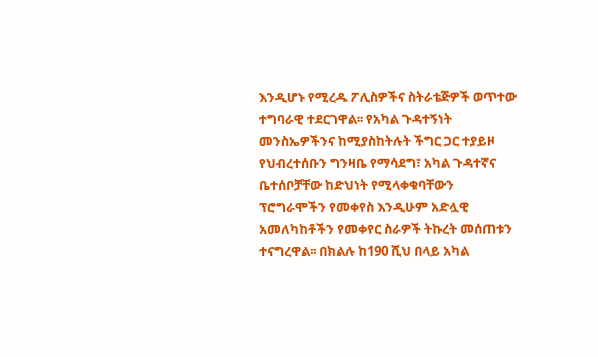እንዲሆኑ የሚረዱ ፖሊስዎችና ስትራቴጅዎች ወጥተው ተግባራዊ ተደርገዋል፡፡ የአካል ጉዳተኝነት መንስኤዎችንና ከሚያስከትሉት ችግር ጋር ተያይዞ የህብረተሰቡን ግንዛቤ የማሳደግ፣ አካል ጉዳተኛና ቤተሰቦቻቸው ከድህነት የሚላቀቁባቸውን ፕሮግራሞችን የመቀየስ እንዲሁም አድሏዊ አመለካከቶችን የመቀየር ስራዎች ትኩረት መሰጠቱን ተናግረዋል፡፡ በክልሉ ከ190 ሺህ በላይ አካል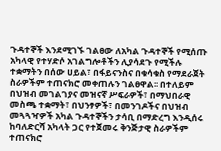ጉዳተኞች እንደሚገኙ ገልፀው ለአካል ጉዳተኞች የሚሰጡ አካላዊ የተሃድሶ አገልግሎቶችን ሊያሳደጉ የሚችሉ ተቋማትን በሰው ሀይል፣ በፋይናንስና በቁሳቁስ የማደራጀት ስራዎችም ተጠናክሮ መቀጠሉን ገልፀዋል፡፡ በተለይም በህዝብ መገልገያና መዝናኛ ሥፍራዎች፣ በማህበራዊ መስጫ ተቋማት፣ በህንፃዎች፣ በመንገዶችና በህዝብ መጓጓዣዎች አካል ጉዳተኞችን ታሳቢ በማድረግ እንዲሰሩ ከባለድርሻ አካላት ጋር የተጀመሩ ቅንጅታዊ ስራዎችም ተጠናክሮ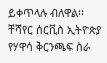ይቀጥላሉ ብለዋል፡፡ ቸሻየር ሰርቪስ ኢትዮጵያ የሃዋሳ ቅርንጫፍ ስራ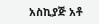አስኪያጅ አቶ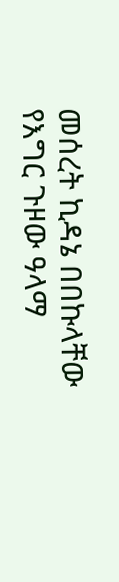መሰረት ኪዳኔ በበኩላቸው የእግር ጉዞው ዓላማ